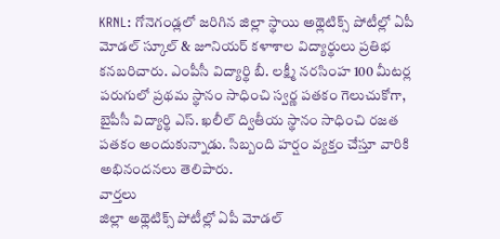KRNL: గోనెగండ్లలో జరిగిన జిల్లా స్థాయి అథ్లెటిక్స్ పోటీల్లో ఏపీ మోడల్ స్కూల్ & జూనియర్ కళాశాల విద్యార్థులు ప్రతిభ కనబరిచారు. ఎంపీసీ విద్యార్థి బీ. లక్ష్మీ నరసింహ 100 మీటర్ల పరుగులో ప్రథమ స్థానం సాధించి స్వర్ణ పతకం గెలుచుకోగా, బైపీసీ విద్యార్థి ఎస్. ఖలీల్ ద్వితీయ స్థానం సాధించి రజత పతకం అందుకున్నాడు. సిబ్బంది హర్షం వ్యక్తం చేస్తూ వారికి అభినందనలు తెలిపారు.
వార్తలు
జిల్లా అథ్లెటిక్స్ పోటీల్లో ఏపీ మోడల్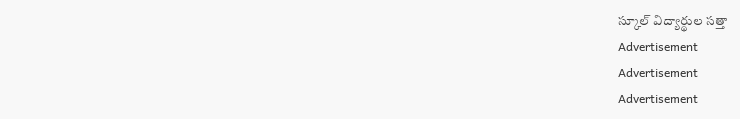స్కూల్ విద్యార్థుల సత్తా
Advertisement
Advertisement
Advertisement